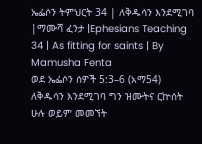ኤፌሶን ትምህርት 34 | ለቅዱሳን እንደሚገባ |ማሙሻ ፈንታ |Ephesians Teaching 34 | As fitting for saints | By Mamusha Fenta
ወደ ኤፌሶን ሰዎች 5:3–6 (አማ54) ለቅዱሳን እንደሚገባ ግን ዝሙትና ርኵሰት ሁሉ ወይም መመኘት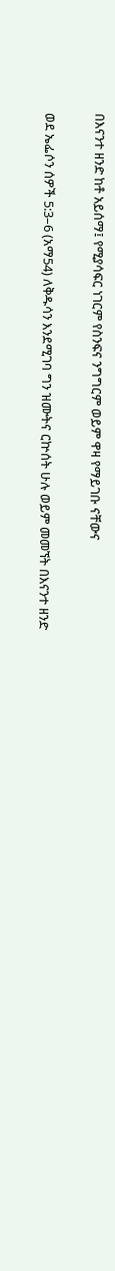በእናንተ ዘንድ ከቶ አይሰማ፤ የሚያሳፍር ነገርም የስንፍና ንግግርም ወይም ዋዛ የማይገቡ ናቸውና

ወደ ኤፌሶን ሰዎች 5:3–6 (አማ54) ለቅዱሳን እንደሚገባ ግን ዝሙትና ርኵሰት ሁሉ ወይም መመኘት በእናንተ ዘንድ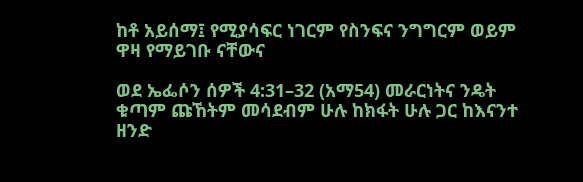ከቶ አይሰማ፤ የሚያሳፍር ነገርም የስንፍና ንግግርም ወይም ዋዛ የማይገቡ ናቸውና

ወደ ኤፌሶን ሰዎች 4:31–32 (አማ54) መራርነትና ንዴት ቁጣም ጩኸትም መሳደብም ሁሉ ከክፋት ሁሉ ጋር ከእናንተ ዘንድ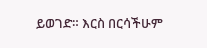ይወገድ። እርስ በርሳችሁም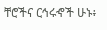ቸሮችና ርኅሩኆች ሁኑ፥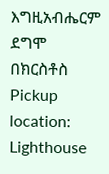እግዚአብሔርም ደግሞ በክርስቶስ
Pickup location: Lighthouse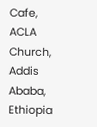Cafe, ACLA Church, Addis Ababa, Ethiopia